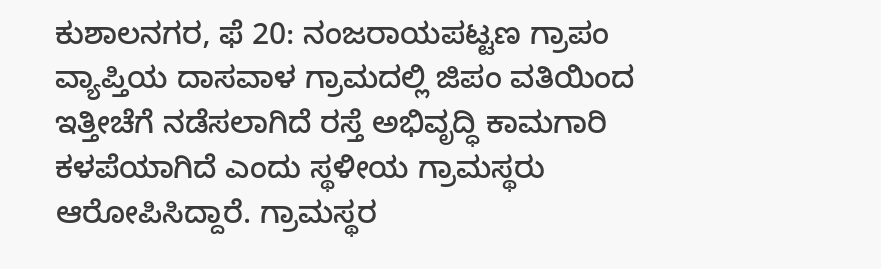ಕುಶಾಲನಗರ, ಫೆ 20: ನಂಜರಾಯಪಟ್ಟಣ ಗ್ರಾಪಂ ವ್ಯಾಪ್ತಿಯ ದಾಸವಾಳ ಗ್ರಾಮದಲ್ಲಿ ಜಿಪಂ ವತಿಯಿಂದ ಇತ್ತೀಚೆಗೆ ನಡೆಸಲಾಗಿದೆ ರಸ್ತೆ ಅಭಿವೃದ್ಧಿ ಕಾಮಗಾರಿ ಕಳಪೆಯಾಗಿದೆ ಎಂದು ಸ್ಥಳೀಯ ಗ್ರಾಮಸ್ಥರು ಆರೋಪಿಸಿದ್ದಾರೆ. ಗ್ರಾಮಸ್ಥರ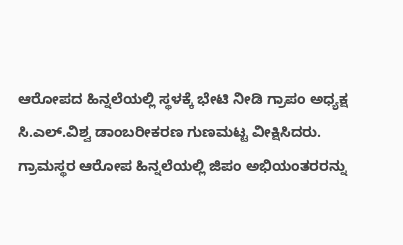ಆರೋಪದ ಹಿನ್ನಲೆಯಲ್ಲಿ ಸ್ಥಳಕ್ಕೆ ಭೇಟಿ ನೀಡಿ ಗ್ರಾಪಂ ಅಧ್ಯಕ್ಷ ಸಿ.ಎಲ್.ವಿಶ್ವ ಡಾಂಬರೀಕರಣ ಗುಣಮಟ್ಟ ವೀಕ್ಷಿಸಿದರು. ಗ್ರಾಮಸ್ಥರ ಆರೋಪ ಹಿನ್ನಲೆಯಲ್ಲಿ ಜಿಪಂ ಅಭಿಯಂತರರನ್ನು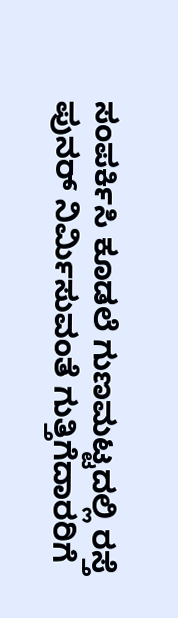ಸಂಪರ್ಕಿಸಿ ಕೂಡಲೆ ಗುಣಮಟ್ಟದಲ್ಲಿ ರಸ್ತೆ ಪುನರ್ ನಿರ್ಮಿಸುವಂತೆ ಗುತ್ತಿಗೆದಾರರಿಗೆ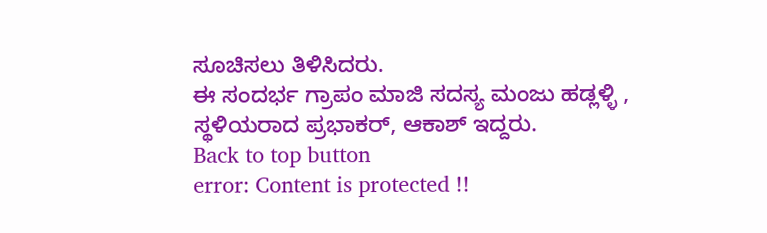ಸೂಚಿಸಲು ತಿಳಿಸಿದರು.
ಈ ಸಂದರ್ಭ ಗ್ರಾಪಂ ಮಾಜಿ ಸದಸ್ಯ ಮಂಜು ಹಡ್ಲಳ್ಳಿ , ಸ್ಥಳಿಯರಾದ ಪ್ರಭಾಕರ್, ಆಕಾಶ್ ಇದ್ದರು.
Back to top button
error: Content is protected !!